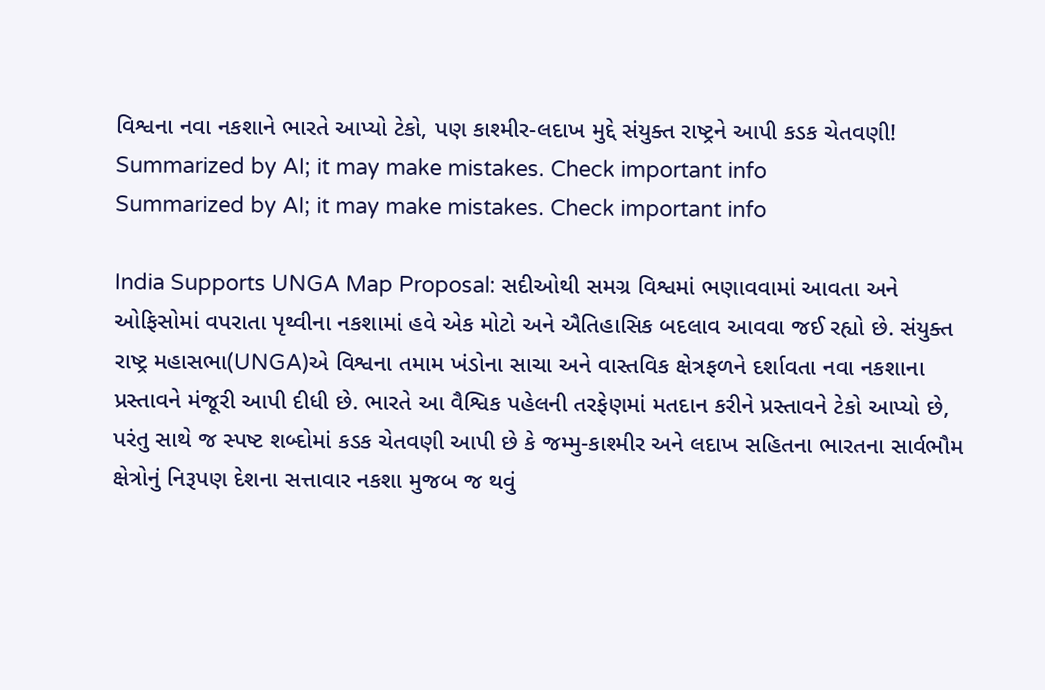વિશ્વના નવા નકશાને ભારતે આપ્યો ટેકો, પણ કાશ્મીર-લદાખ મુદ્દે સંયુક્ત રાષ્ટ્રને આપી કડક ચેતવણી!
Summarized by AI; it may make mistakes. Check important info
Summarized by AI; it may make mistakes. Check important info

India Supports UNGA Map Proposal: સદીઓથી સમગ્ર વિશ્વમાં ભણાવવામાં આવતા અને ઓફિસોમાં વપરાતા પૃથ્વીના નકશામાં હવે એક મોટો અને ઐતિહાસિક બદલાવ આવવા જઈ રહ્યો છે. સંયુક્ત રાષ્ટ્ર મહાસભા(UNGA)એ વિશ્વના તમામ ખંડોના સાચા અને વાસ્તવિક ક્ષેત્રફળને દર્શાવતા નવા નકશાના પ્રસ્તાવને મંજૂરી આપી દીધી છે. ભારતે આ વૈશ્વિક પહેલની તરફેણમાં મતદાન કરીને પ્રસ્તાવને ટેકો આપ્યો છે, પરંતુ સાથે જ સ્પષ્ટ શબ્દોમાં કડક ચેતવણી આપી છે કે જમ્મુ-કાશ્મીર અને લદાખ સહિતના ભારતના સાર્વભૌમ ક્ષેત્રોનું નિરૂપણ દેશના સત્તાવાર નકશા મુજબ જ થવું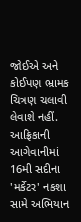જોઈએ અને કોઈપણ ભ્રામક ચિત્રણ ચલાવી લેવાશે નહીં.
આફ્રિકાની આગેવાનીમાં 16મી સદીના 'મર્કેટર' નકશા સામે અભિયાન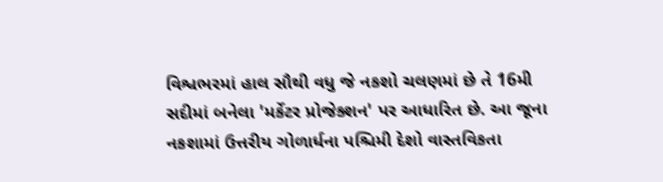વિશ્વભરમાં હાલ સૌથી વધુ જે નકશો ચલણમાં છે તે 16મી સદીમાં બનેલા 'મર્કેટર પ્રોજેક્શન' પર આધારિત છે. આ જૂના નકશામાં ઉત્તરીય ગોળાર્ધના પશ્ચિમી દેશો વાસ્તવિકતા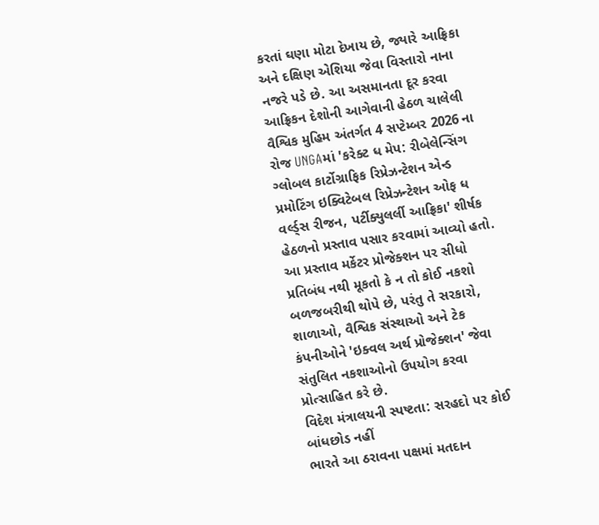કરતાં ઘણા મોટા દેખાય છે, જ્યારે આફ્રિકા અને દક્ષિણ એશિયા જેવા વિસ્તારો નાના નજરે પડે છે. આ અસમાનતા દૂર કરવા આફ્રિકન દેશોની આગેવાની હેઠળ ચાલેલી વૈશ્વિક મુહિમ અંતર્ગત 4 સપ્ટેમ્બર 2026 ના રોજ UNGAમાં 'કરેક્ટ ધ મેપ: રીબેલેન્સિંગ ગ્લોબલ કાર્ટોગ્રાફિક રિપ્રેઝન્ટેશન એન્ડ પ્રમોટિંગ ઇક્વિટેબલ રિપ્રેઝન્ટેશન ઓફ ધ વર્લ્ડ્સ રીજન, પર્ટીક્યુલર્લી આફ્રિકા' શીર્ષક હેઠળનો પ્રસ્તાવ પસાર કરવામાં આવ્યો હતો.
આ પ્રસ્તાવ મર્કેટર પ્રોજેક્શન પર સીધો પ્રતિબંધ નથી મૂકતો કે ન તો કોઈ નકશો બળજબરીથી થોપે છે, પરંતુ તે સરકારો, શાળાઓ, વૈશ્વિક સંસ્થાઓ અને ટેક કંપનીઓને 'ઇક્વલ અર્થ પ્રોજેક્શન' જેવા સંતુલિત નકશાઓનો ઉપયોગ કરવા પ્રોત્સાહિત કરે છે.
વિદેશ મંત્રાલયની સ્પષ્ટતા: સરહદો પર કોઈ બાંધછોડ નહીં
ભારતે આ ઠરાવના પક્ષમાં મતદાન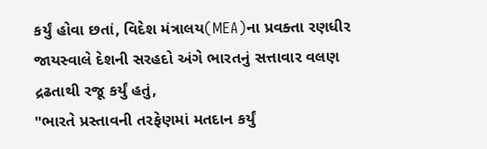કર્યું હોવા છતાં, વિદેશ મંત્રાલય(MEA)ના પ્રવક્તા રણધીર જાયસ્વાલે દેશની સરહદો અંગે ભારતનું સત્તાવાર વલણ દ્રઢતાથી રજૂ કર્યું હતું,
"ભારતે પ્રસ્તાવની તરફેણમાં મતદાન કર્યું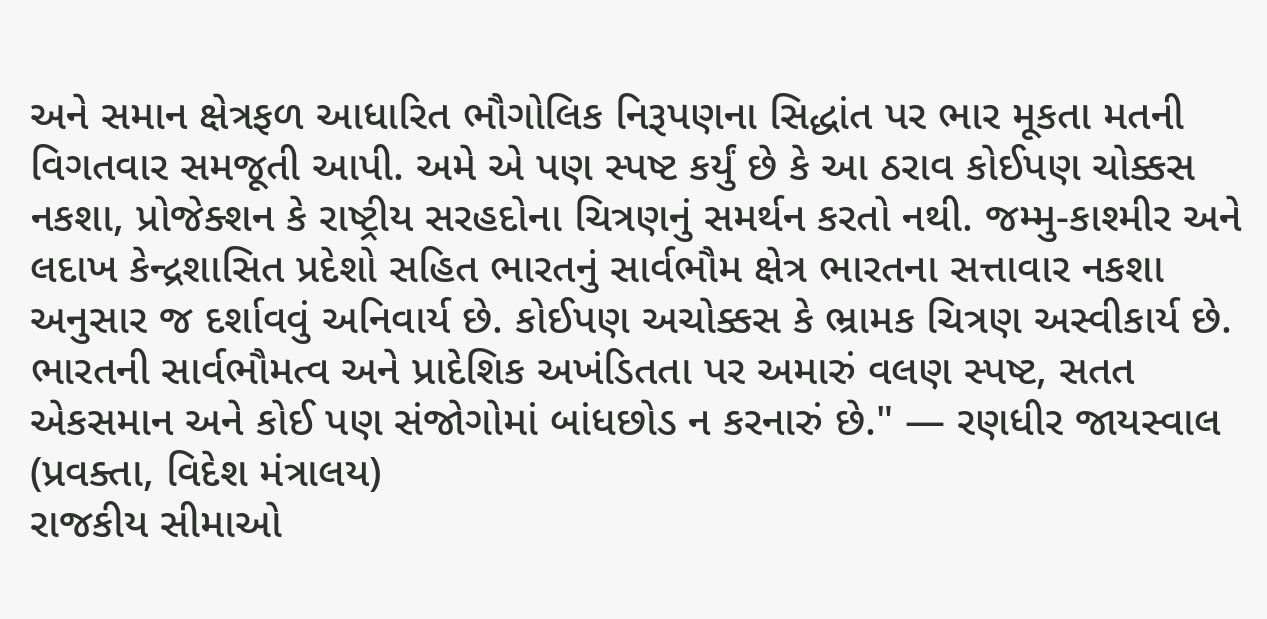અને સમાન ક્ષેત્રફળ આધારિત ભૌગોલિક નિરૂપણના સિદ્ધાંત પર ભાર મૂકતા મતની વિગતવાર સમજૂતી આપી. અમે એ પણ સ્પષ્ટ કર્યું છે કે આ ઠરાવ કોઈપણ ચોક્કસ નકશા, પ્રોજેક્શન કે રાષ્ટ્રીય સરહદોના ચિત્રણનું સમર્થન કરતો નથી. જમ્મુ-કાશ્મીર અને લદાખ કેન્દ્રશાસિત પ્રદેશો સહિત ભારતનું સાર્વભૌમ ક્ષેત્ર ભારતના સત્તાવાર નકશા અનુસાર જ દર્શાવવું અનિવાર્ય છે. કોઈપણ અચોક્કસ કે ભ્રામક ચિત્રણ અસ્વીકાર્ય છે. ભારતની સાર્વભૌમત્વ અને પ્રાદેશિક અખંડિતતા પર અમારું વલણ સ્પષ્ટ, સતત એકસમાન અને કોઈ પણ સંજોગોમાં બાંધછોડ ન કરનારું છે." — રણધીર જાયસ્વાલ (પ્રવક્તા, વિદેશ મંત્રાલય)
રાજકીય સીમાઓ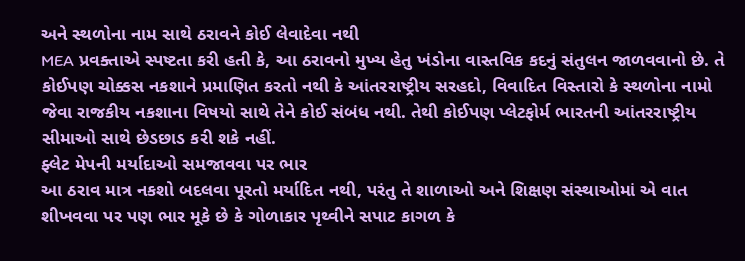અને સ્થળોના નામ સાથે ઠરાવને કોઈ લેવાદેવા નથી
MEA પ્રવક્તાએ સ્પષ્ટતા કરી હતી કે, આ ઠરાવનો મુખ્ય હેતુ ખંડોના વાસ્તવિક કદનું સંતુલન જાળવવાનો છે. તે કોઈપણ ચોક્કસ નકશાને પ્રમાણિત કરતો નથી કે આંતરરાષ્ટ્રીય સરહદો, વિવાદિત વિસ્તારો કે સ્થળોના નામો જેવા રાજકીય નકશાના વિષયો સાથે તેને કોઈ સંબંધ નથી. તેથી કોઈપણ પ્લેટફોર્મ ભારતની આંતરરાષ્ટ્રીય સીમાઓ સાથે છેડછાડ કરી શકે નહીં.
ફ્લેટ મેપની મર્યાદાઓ સમજાવવા પર ભાર
આ ઠરાવ માત્ર નકશો બદલવા પૂરતો મર્યાદિત નથી, પરંતુ તે શાળાઓ અને શિક્ષણ સંસ્થાઓમાં એ વાત શીખવવા પર પણ ભાર મૂકે છે કે ગોળાકાર પૃથ્વીને સપાટ કાગળ કે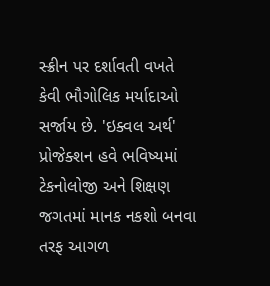સ્ક્રીન પર દર્શાવતી વખતે કેવી ભૌગોલિક મર્યાદાઓ સર્જાય છે. 'ઇક્વલ અર્થ' પ્રોજેક્શન હવે ભવિષ્યમાં ટેકનોલોજી અને શિક્ષણ જગતમાં માનક નકશો બનવા તરફ આગળ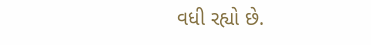વધી રહ્યો છે.